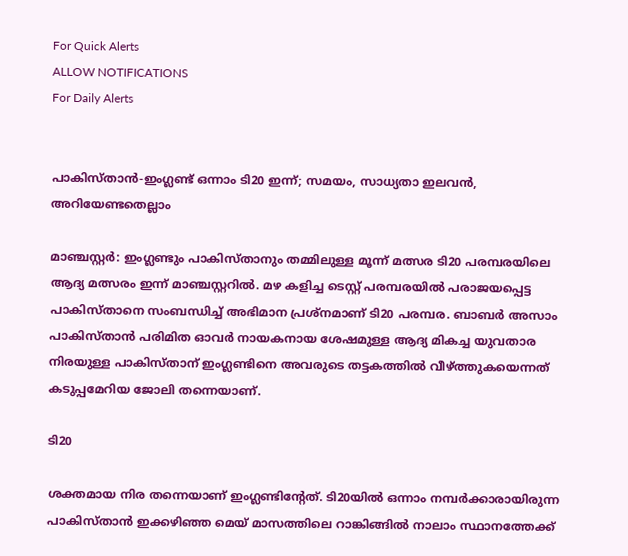For Quick Alerts
ALLOW NOTIFICATIONS
For Daily Alerts


പാകിസ്താന്‍-ഇംഗ്ലണ്ട് ഒന്നാം ടി20 ഇന്ന്; സമയം, സാധ്യതാ ഇലവന്‍, അറിയേണ്ടതെല്ലാം

മാഞ്ചസ്റ്റര്‍: ഇംഗ്ലണ്ടും പാകിസ്താനും തമ്മിലുള്ള മൂന്ന് മത്സര ടി20 പരമ്പരയിലെ ആദ്യ മത്സരം ഇന്ന് മാഞ്ചസ്റ്ററില്‍. മഴ കളിച്ച ടെസ്റ്റ് പരമ്പരയില്‍ പരാജയപ്പെട്ട പാകിസ്താനെ സംബന്ധിച്ച് അഭിമാന പ്രശ്‌നമാണ് ടി20 പരമ്പര. ബാബര്‍ അസാം പാകിസ്താന്‍ പരിമിത ഓവര്‍ നായകനായ ശേഷമുള്ള ആദ്യ മികച്ച യുവതാര നിരയുള്ള പാകിസ്താന് ഇംഗ്ലണ്ടിനെ അവരുടെ തട്ടകത്തില്‍ വീഴ്ത്തുകയെന്നത് കടുപ്പമേറിയ ജോലി തന്നെയാണ്.

ടി20

ശക്തമായ നിര തന്നെയാണ് ഇംഗ്ലണ്ടിന്റേത്. ടി20യില്‍ ഒന്നാം നമ്പര്‍ക്കാരായിരുന്ന പാകിസ്താന്‍ ഇക്കഴിഞ്ഞ മെയ് മാസത്തിലെ റാങ്കിങ്ങില്‍ നാലാം സ്ഥാനത്തേക്ക്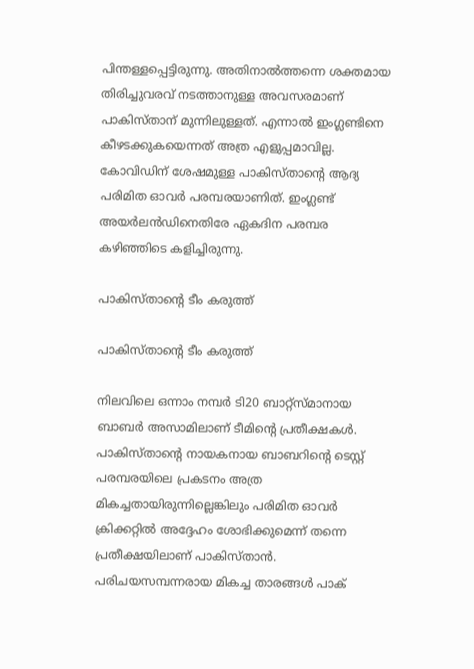പിന്തള്ളപ്പെട്ടിരുന്നു. അതിനാല്‍ത്തന്നെ ശക്തമായ തിരിച്ചുവരവ് നടത്താനുള്ള അവസരമാണ് പാകിസ്താന് മുന്നിലുള്ളത്. എന്നാല്‍ ഇംഗ്ലണ്ടിനെ കീഴടക്കുകയെന്നത് അത്ര എളുപ്പമാവില്ല. കോവിഡിന് ശേഷമുള്ള പാകിസ്താന്റെ ആദ്യ പരിമിത ഓവര്‍ പരമ്പരയാണിത്. ഇംഗ്ലണ്ട് അയര്‍ലന്‍ഡിനെതിരേ ഏകദിന പരമ്പര കഴിഞ്ഞിടെ കളിച്ചിരുന്നു.

പാകിസ്താന്റെ ടീം കരുത്ത്

പാകിസ്താന്റെ ടീം കരുത്ത്

നിലവിലെ ഒന്നാം നമ്പര്‍ ടി20 ബാറ്റ്‌സ്മാനായ ബാബര്‍ അസാമിലാണ് ടീമിന്റെ പ്രതീക്ഷകള്‍. പാകിസ്താന്റെ നായകനായ ബാബറിന്റെ ടെസ്റ്റ് പരമ്പരയിലെ പ്രകടനം അത്ര മികച്ചതായിരുന്നില്ലെങ്കിലും പരിമിത ഓവര്‍ ക്രിക്കറ്റില്‍ അദ്ദേഹം ശോഭിക്കുമെന്ന് തന്നെ പ്രതീക്ഷയിലാണ് പാകിസ്താന്‍. പരിചയസമ്പന്നരായ മികച്ച താരങ്ങള്‍ പാക്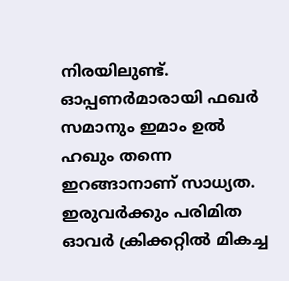നിരയിലുണ്ട്. ഓപ്പണര്‍മാരായി ഫഖര്‍ സമാനും ഇമാം ഉല്‍ ഹഖും തന്നെ ഇറങ്ങാനാണ് സാധ്യത. ഇരുവര്‍ക്കും പരിമിത ഓവര്‍ ക്രിക്കറ്റില്‍ മികച്ച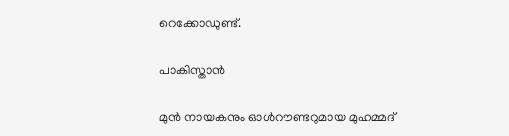റെക്കോഡുണ്ട്.

പാകിസ്താന്‍

മുന്‍ നായകനും ഓള്‍റൗണ്ടറുമായ മുഹമ്മദ്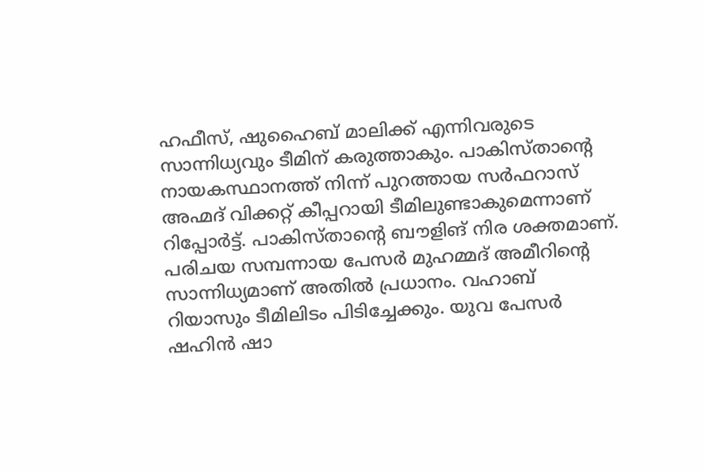ഹഫീസ്, ഷുഹൈബ് മാലിക്ക് എന്നിവരുടെ സാന്നിധ്യവും ടീമിന് കരുത്താകും. പാകിസ്താന്റെ നായകസ്ഥാനത്ത് നിന്ന് പുറത്തായ സര്‍ഫറാസ് അഹ്മദ് വിക്കറ്റ് കീപ്പറായി ടീമിലുണ്ടാകുമെന്നാണ് റിപ്പോര്‍ട്ട്. പാകിസ്താന്റെ ബൗളിങ് നിര ശക്തമാണ്. പരിചയ സമ്പന്നായ പേസര്‍ മുഹമ്മദ് അമീറിന്റെ സാന്നിധ്യമാണ് അതില്‍ പ്രധാനം. വഹാബ് റിയാസും ടീമിലിടം പിടിച്ചേക്കും. യുവ പേസര്‍ ഷഹിന്‍ ഷാ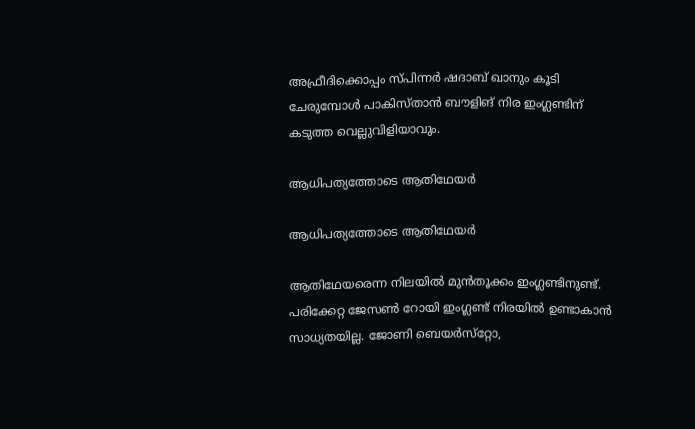അഫ്രീദിക്കൊപ്പം സ്പിന്നര്‍ ഷദാബ് ഖാനും കൂടി ചേരുമ്പോള്‍ പാകിസ്താന്‍ ബൗളിങ് നിര ഇംഗ്ലണ്ടിന് കടുത്ത വെല്ലുവിളിയാവും.

ആധിപത്യത്തോടെ ആതിഥേയര്‍

ആധിപത്യത്തോടെ ആതിഥേയര്‍

ആതിഥേയരെന്ന നിലയില്‍ മുന്‍തൂക്കം ഇംഗ്ലണ്ടിനുണ്ട്. പരിക്കേറ്റ ജേസണ്‍ റോയി ഇംഗ്ലണ്ട് നിരയില്‍ ഉണ്ടാകാന്‍ സാധ്യതയില്ല. ജോണി ബെയര്‍സ്‌റ്റോ,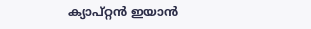ക്യാപ്റ്റന്‍ ഇയാന്‍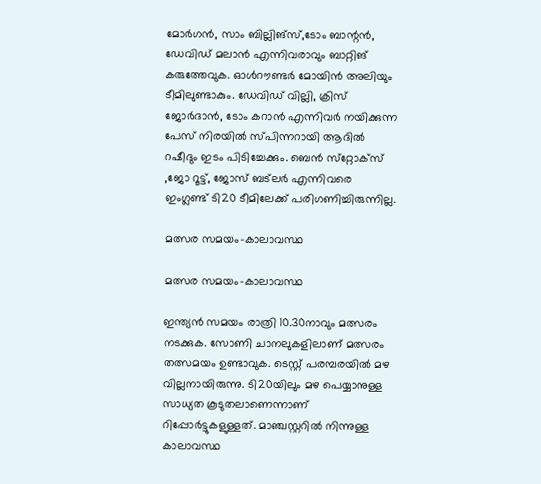മോര്‍ഗന്‍, സാം ബില്ലിങ്‌സ്,ടോം ബാന്റന്‍, ഡേവിഡ് മലാന്‍ എന്നിവരാവും ബാറ്റിങ് കരുത്തേവുക. ഓള്‍റൗണ്ടര്‍ മോയിന്‍ അലിയും ടീമിലുണ്ടാകും. ഡേവിഡ് വില്ലി, ക്രിസ് ജോര്‍ദാന്‍, ടോം കറാന്‍ എന്നിവര്‍ നയിക്കുന്ന പേസ് നിരയില്‍ സ്പിന്നറായി ആദില്‍ റഷീദും ഇടം പിടിച്ചേക്കും. ബെന്‍ സ്‌റ്റോക്‌സ് ,ജോ റൂട്ട്, ജോസ് ബട്‌ലര്‍ എന്നിവരെ ഇംഗ്ലണ്ട് ടി20 ടീമിലേക്ക് പരിഗണിച്ചിരുന്നില്ല.

മത്സര സമയം-കാലാവസ്ഥ

മത്സര സമയം-കാലാവസ്ഥ

ഇന്ത്യന്‍ സമയം രാത്രി 10.30നാവും മത്സരം നടക്കുക. സോണി ചാനലുകളിലാണ് മത്സരം തത്സമയം ഉണ്ടാവുക. ടെസ്റ്റ് പരമ്പരയില്‍ മഴ വില്ലനായിരുന്നു. ടി20യിലും മഴ പെയ്യാനുള്ള സാധ്യത കൂടുതലാണെന്നാണ് റിപ്പോര്‍ട്ടുകളുള്ളത്. മാഞ്ചസ്റ്ററില്‍ നിന്നുള്ള കാലാവസ്ഥ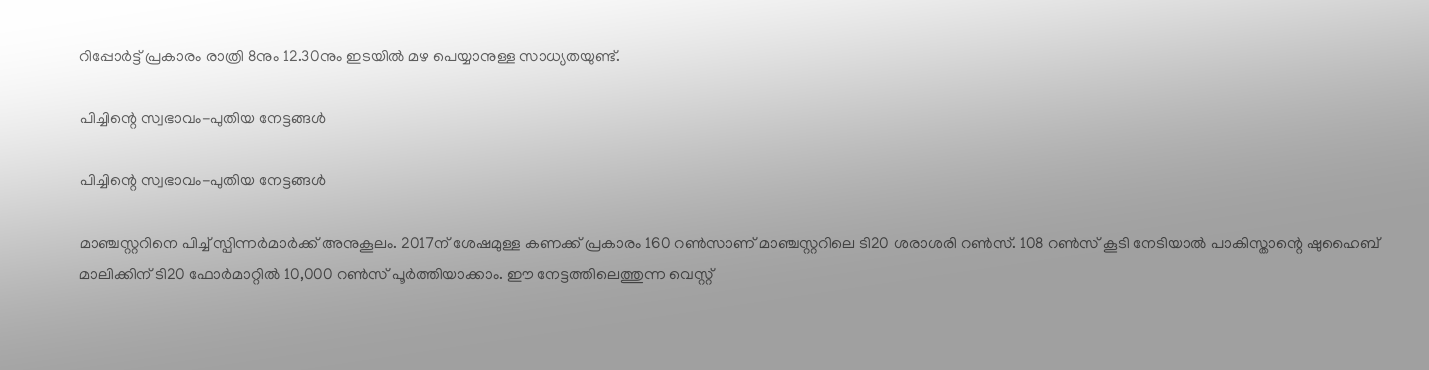റിപ്പോര്‍ട്ട് പ്രകാരം രാത്രി 8നും 12.30നും ഇടയില്‍ മഴ പെയ്യാനുള്ള സാധ്യതയുണ്ട്.

പിച്ചിന്റെ സ്വഭാവം-പുതിയ നേട്ടങ്ങള്‍

പിച്ചിന്റെ സ്വഭാവം-പുതിയ നേട്ടങ്ങള്‍

മാഞ്ചസ്റ്ററിനെ പിച്ച് സ്പിന്നര്‍മാര്‍ക്ക് അനുകൂലം. 2017ന് ശേഷമുള്ള കണക്ക് പ്രകാരം 160 റണ്‍സാണ് മാഞ്ചസ്റ്ററിലെ ടി20 ശരാശരി റണ്‍സ്. 108 റണ്‍സ് കൂടി നേടിയാല്‍ പാകിസ്താന്റെ ഷുഹൈബ് മാലിക്കിന് ടി20 ഫോര്‍മാറ്റില്‍ 10,000 റണ്‍സ് പൂര്‍ത്തിയാക്കാം. ഈ നേട്ടത്തിലെത്തുന്ന വെസ്റ്റ്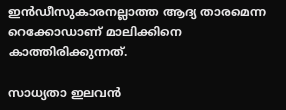ഇന്‍ഡീസുകാരനല്ലാത്ത ആദ്യ താരമെന്ന റെക്കോഡാണ് മാലിക്കിനെ കാത്തിരിക്കുന്നത്.

സാധ്യതാ ഇലവന്‍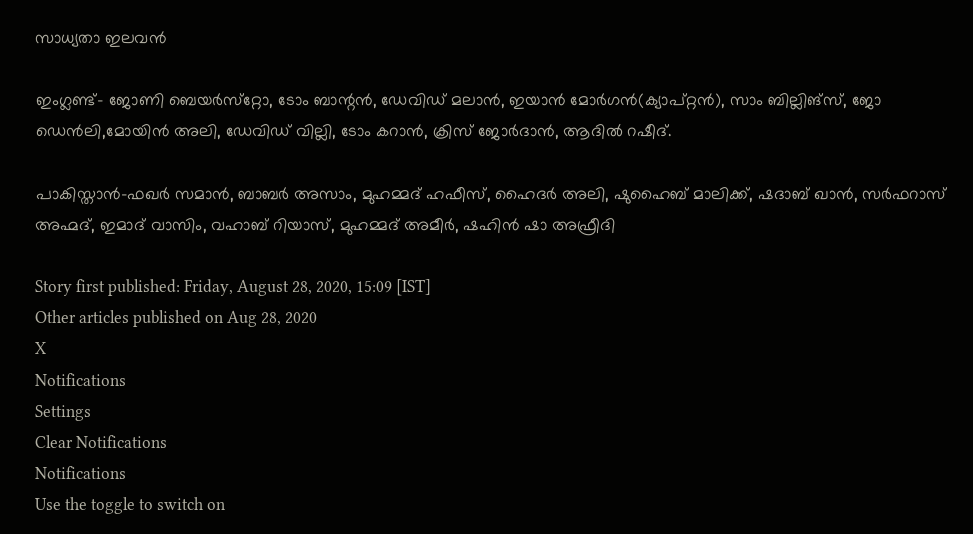സാധ്യതാ ഇലവന്‍

ഇംഗ്ലണ്ട്- ജോണി ബെയര്‍സ്‌റ്റോ, ടോം ബാന്റന്‍, ഡേവിഡ് മലാന്‍, ഇയാന്‍ മോര്‍ഗന്‍(ക്യാപ്റ്റന്‍), സാം ബില്ലിങ്‌സ്, ജോ ഡെന്‍ലി,മോയിന്‍ അലി, ഡേവിഡ് വില്ലി, ടോം കറാന്‍, ക്രിസ് ജോര്‍ദാന്‍, ആദില്‍ റഷീദ്.

പാകിസ്താന്‍-ഫഖര്‍ സമാന്‍, ബാബര്‍ അസാം, മുഹമ്മദ് ഹഫീസ്, ഹൈദര്‍ അലി, ഷുഹൈബ് മാലിക്ക്, ഷദാബ് ഖാന്‍, സര്‍ഫറാസ് അഹ്മദ്, ഇമാദ് വാസിം, വഹാബ് റിയാസ്, മുഹമ്മദ് അമീര്‍, ഷഹിന്‍ ഷാ അഫ്രീദി

Story first published: Friday, August 28, 2020, 15:09 [IST]
Other articles published on Aug 28, 2020
X
Notifications
Settings
Clear Notifications
Notifications
Use the toggle to switch on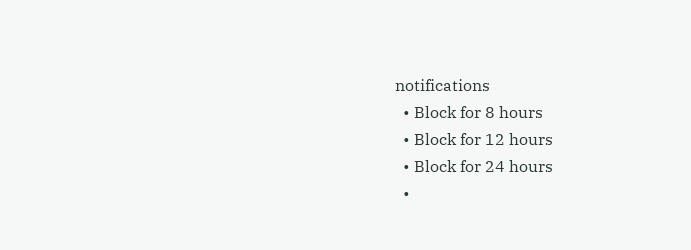notifications
  • Block for 8 hours
  • Block for 12 hours
  • Block for 24 hours
  •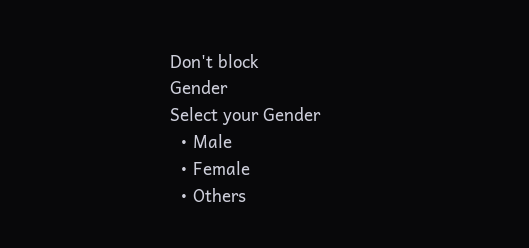Don't block
Gender
Select your Gender
  • Male
  • Female
  • Others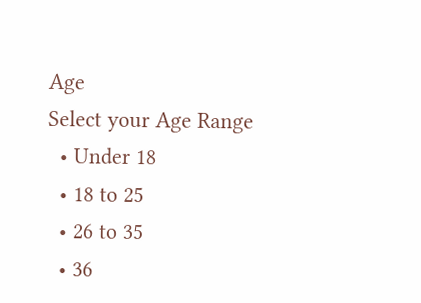Age
Select your Age Range
  • Under 18
  • 18 to 25
  • 26 to 35
  • 36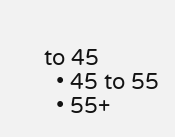to 45
  • 45 to 55
  • 55+